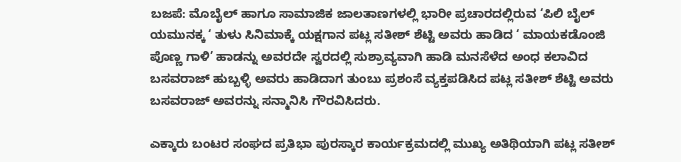ಬಜಪೆ: ಮೊಬೈಲ್ ಹಾಗೂ ಸಾಮಾಜಿಕ ಜಾಲತಾಣಗಳಲ್ಲಿ ಭಾರೀ ಪ್ರಚಾರದಲ್ಲಿರುವ ‘ಪಿಲಿ ಬೈಲ್ ಯಮುನಕ್ಕ ‘ ತುಳು ಸಿನಿಮಾಕ್ಕೆ ಯಕ್ಷಗಾನ ಪಟ್ಲ ಸತೀಶ್ ಶೆಟ್ಟಿ ಅವರು ಹಾಡಿದ ‘ ಮಾಯಕಡೊಂಜಿ ಪೊಣ್ಣ ಗಾಳಿ’ ಹಾಡನ್ನು ಅವರದೇ ಸ್ವರದಲ್ಲಿ ಸುಶ್ರಾವ್ಯವಾಗಿ ಹಾಡಿ ಮನಸೆಳೆದ ಅಂಧ ಕಲಾವಿದ ಬಸವರಾಜ್ ಹುಬ್ಬಳ್ಳಿ ಅವರು ಹಾಡಿದಾಗ ತುಂಬು ಪ್ರಶಂಸೆ ವ್ಯಕ್ತಪಡಿಸಿದ ಪಟ್ಲ ಸತೀಶ್ ಶೆಟ್ಟಿ ಅವರು ಬಸವರಾಜ್ ಅವರನ್ನು ಸನ್ಮಾನಿಸಿ ಗೌರವಿಸಿದರು.

ಎಕ್ಕಾರು ಬಂಟರ ಸಂಘದ ಪ್ರತಿಭಾ ಪುರಸ್ಕಾರ ಕಾರ್ಯಕ್ರಮದಲ್ಲಿ ಮುಖ್ಯ ಅತಿಥಿಯಾಗಿ ಪಟ್ಲ ಸತೀಶ್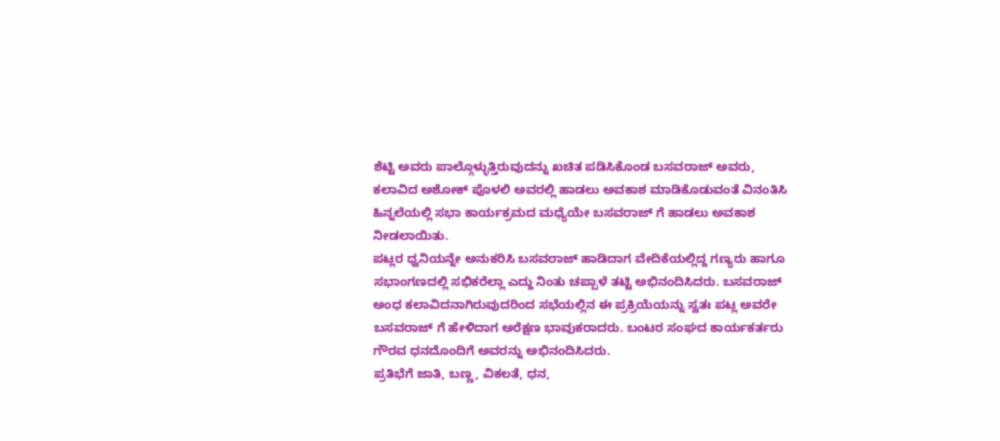ಶೆಟ್ಟಿ ಅವರು ಪಾಲ್ಗೊಳ್ಳುತ್ತಿರುವುದನ್ನು ಖಚಿತ ಪಡಿಸಿಕೊಂಡ ಬಸವರಾಜ್ ಅವರು, ಕಲಾವಿದ ಅಶೋಕ್ ಪೊಳಲಿ ಅವರಲ್ಲಿ ಹಾಡಲು ಅವಕಾಶ ಮಾಡಿಕೊಡುವಂತೆ ವಿನಂತಿಸಿ ಹಿನ್ನಲೆಯಲ್ಲಿ ಸಭಾ ಕಾರ್ಯಕ್ರಮದ ಮಧ್ಯೆಯೇ ಬಸವರಾಜ್ ಗೆ ಹಾಡಲು ಅವಕಾಶ ನೀಡಲಾಯಿತು.
ಪಟ್ಲರ ಧ್ವನಿಯನ್ನೇ ಅನುಕರಿಸಿ ಬಸವರಾಜ್ ಹಾಡಿದಾಗ ವೇದಿಕೆಯಲ್ಲಿದ್ದ ಗಣ್ಯರು ಹಾಗೂ ಸಭಾಂಗಣದಲ್ಲಿ ಸಭಿಕರೆಲ್ಲಾ ಎದ್ದು ನಿಂತು ಚಪ್ಪಾಳೆ ತಟ್ಟಿ ಅಭಿನಂದಿಸಿದರು. ಬಸವರಾಜ್ ಅಂಧ ಕಲಾವಿದನಾಗಿರುವುದರಿಂದ ಸಭೆಯಲ್ಲಿನ ಈ ಪ್ರಕ್ರಿಯೆಯನ್ನು ಸ್ವತಃ ಪಟ್ಲ ಅವರೇ ಬಸವರಾಜ್ ಗೆ ಹೇಳಿದಾಗ ಅರೆಕ್ಷಣ ಭಾವುಕರಾದರು. ಬಂಟರ ಸಂಘದ ಕಾರ್ಯಕರ್ತರು ಗೌರವ ಧನದೊಂದಿಗೆ ಅವರನ್ನು ಅಭಿನಂದಿಸಿದರು.
ಪ್ರತಿಭೆಗೆ ಜಾತಿ, ಬಣ್ಣ, ವಿಕಲತೆ, ಧನ,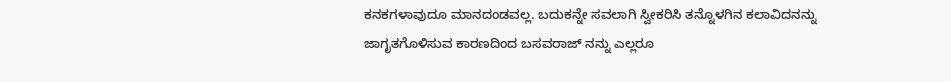ಕನಕಗಳಾವುದೂ ಮಾನದಂಡವಲ್ಲ. ಬದುಕನ್ನೇ ಸವಲಾಗಿ ಸ್ವೀಕರಿಸಿ ತನ್ನೊಳಗಿನ ಕಲಾವಿದನನ್ನು ಜಾಗೃತಗೊಳಿಸುವ ಕಾರಣದಿಂದ ಬಸವರಾಜ್ ನನ್ನು ಎಲ್ಲರೂ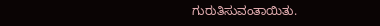ಗುರುತಿಸುವಂತಾಯಿತು.